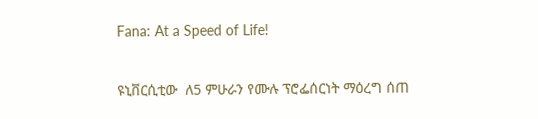Fana: At a Speed of Life!

ዩኒቨርሲቲው  ለ5 ምሁራን የሙሉ ፕሮፌሰርነት ማዕረግ ሰጠ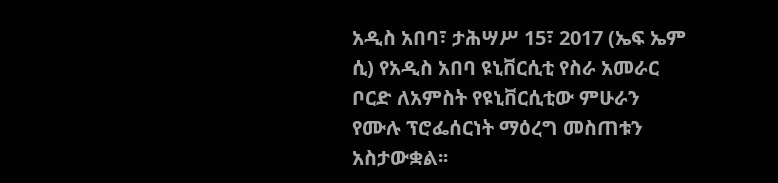አዲስ አበባ፣ ታሕሣሥ 15፣ 2017 (ኤፍ ኤም ሲ) የአዲስ አበባ ዩኒቨርሲቲ የስራ አመራር ቦርድ ለአምስት የዩኒቨርሲቲው ምሁራን የሙሉ ፕሮፌሰርነት ማዕረግ መስጠቱን አስታውቋል፡፡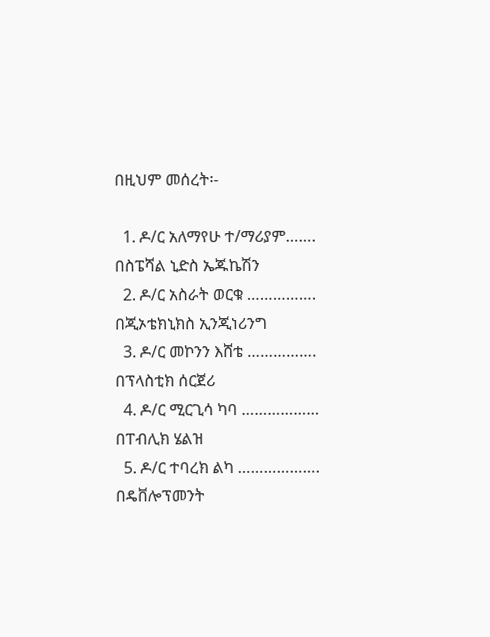በዚህም መሰረት፡-

  1. ዶ/ር አለማየሁ ተ/ማሪያም……. በስፔሻል ኒድስ ኤጁኬሽን
  2. ዶ/ር አስራት ወርቁ ……………. በጂኦቴክኒክስ ኢንጂነሪንግ
  3. ዶ/ር መኮንን እሸቴ ……………. በፕላስቲክ ሰርጀሪ
  4. ዶ/ር ሚርጊሳ ካባ ……………… በፐብሊክ ሄልዝ
  5. ዶ/ር ተባረክ ልካ ………………. በዴቨሎፕመንት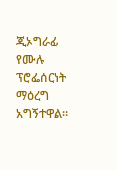ጂኦግራፊ የሙሉ ፕሮፌሰርነት ማዕረግ አግኝተዋል።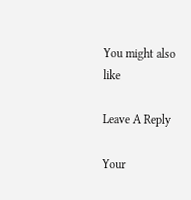You might also like

Leave A Reply

Your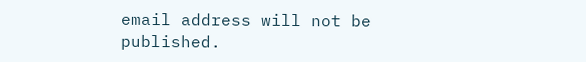email address will not be published.